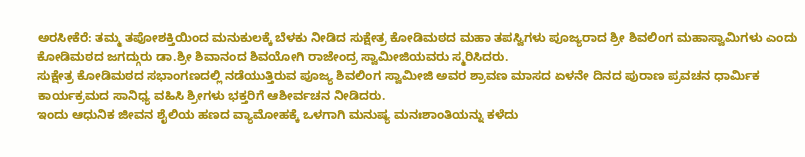ಅರಸೀಕೆರೆ: ತಮ್ಮ ತಪೋಶಕ್ತಿಯಿಂದ ಮನುಕುಲಕ್ಕೆ ಬೆಳಕು ನೀಡಿದ ಸುಕ್ಷೇತ್ರ ಕೋಡಿಮಠದ ಮಹಾ ತಪಸ್ವಿಗಳು ಪೂಜ್ಯರಾದ ಶ್ರೀ ಶಿವಲಿಂಗ ಮಹಾಸ್ವಾಮಿಗಳು ಎಂದು ಕೋಡಿಮಠದ ಜಗದ್ಗುರು ಡಾ.ಶ್ರೀ ಶಿವಾನಂದ ಶಿವಯೋಗಿ ರಾಜೇಂದ್ರ ಸ್ವಾಮೀಜಿಯವರು ಸ್ಮರಿಸಿದರು.
ಸುಕ್ಷೇತ್ರ ಕೋಡಿಮಠದ ಸಭಾಂಗಣದಲ್ಲಿ ನಡೆಯುತ್ತಿರುವ ಪೂಜ್ಯ ಶಿವಲಿಂಗ ಸ್ವಾಮೀಜಿ ಅವರ ಶ್ರಾವಣ ಮಾಸದ ಏಳನೇ ದಿನದ ಪುರಾಣ ಪ್ರವಚನ ಧಾರ್ಮಿಕ ಕಾರ್ಯಕ್ರಮದ ಸಾನಿಧ್ಯ ವಹಿಸಿ ಶ್ರೀಗಳು ಭಕ್ತರಿಗೆ ಆಶೀರ್ವಚನ ನೀಡಿದರು.
ಇಂದು ಆಧುನಿಕ ಜೀವನ ಶೈಲಿಯ ಹಣದ ವ್ಯಾಮೋಹಕ್ಕೆ ಒಳಗಾಗಿ ಮನುಷ್ಯ ಮನಃಶಾಂತಿಯನ್ನು ಕಳೆದು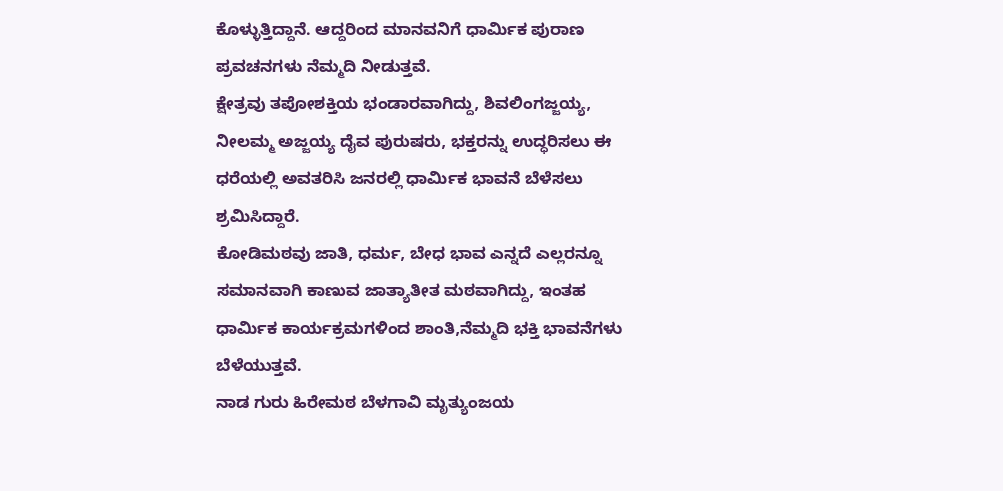ಕೊಳ್ಳುತ್ತಿದ್ದಾನೆ. ಆದ್ದರಿಂದ ಮಾನವನಿಗೆ ಧಾರ್ಮಿಕ ಪುರಾಣ ಪ್ರವಚನಗಳು ನೆಮ್ಮದಿ ನೀಡುತ್ತವೆ.
ಕ್ಷೇತ್ರವು ತಪೋಶಕ್ತಿಯ ಭಂಡಾರವಾಗಿದ್ದು, ಶಿವಲಿಂಗಜ್ಜಯ್ಯ, ನೀಲಮ್ಮ ಅಜ್ಜಯ್ಯ ದೈವ ಪುರುಷರು, ಭಕ್ತರನ್ನು ಉದ್ಧರಿಸಲು ಈ ಧರೆಯಲ್ಲಿ ಅವತರಿಸಿ ಜನರಲ್ಲಿ ಧಾರ್ಮಿಕ ಭಾವನೆ ಬೆಳೆಸಲು ಶ್ರಮಿಸಿದ್ದಾರೆ.
ಕೋಡಿಮಠವು ಜಾತಿ, ಧರ್ಮ, ಬೇಧ ಭಾವ ಎನ್ನದೆ ಎಲ್ಲರನ್ನೂ ಸಮಾನವಾಗಿ ಕಾಣುವ ಜಾತ್ಯಾತೀತ ಮಠವಾಗಿದ್ದು, ಇಂತಹ ಧಾರ್ಮಿಕ ಕಾರ್ಯಕ್ರಮಗಳಿಂದ ಶಾಂತಿ,ನೆಮ್ಮದಿ ಭಕ್ತಿ ಭಾವನೆಗಳು ಬೆಳೆಯುತ್ತವೆ.
ನಾಡ ಗುರು ಹಿರೇಮಠ ಬೆಳಗಾವಿ ಮೃತ್ಯುಂಜಯ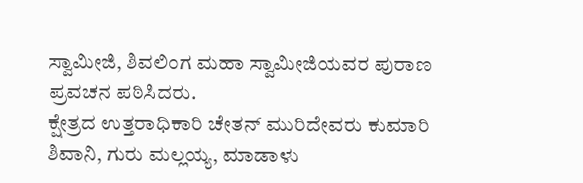ಸ್ವಾಮೀಜಿ, ಶಿವಲಿಂಗ ಮಹಾ ಸ್ವಾಮೀಜಿಯವರ ಪುರಾಣ ಪ್ರವಚನ ಪಠಿಸಿದರು.
ಕ್ಷೇತ್ರದ ಉತ್ತರಾಧಿಕಾರಿ ಚೇತನ್ ಮುರಿದೇವರು ಕುಮಾರಿ ಶಿವಾನಿ, ಗುರು ಮಲ್ಲಯ್ಯ, ಮಾಡಾಳು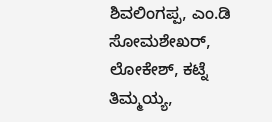ಶಿವಲಿಂಗಪ್ಪ, ಎಂ.ಡಿ ಸೋಮಶೇಖರ್, ಲೋಕೇಶ್, ಕಟ್ನೆ ತಿಮ್ಮಯ್ಯ,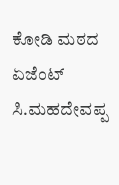ಕೋಡಿ ಮಠದ ಏಜೆಂಟ್ ಸಿ.ಮಹದೇವಪ್ಪ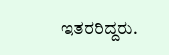ಇತರರಿದ್ದರು.